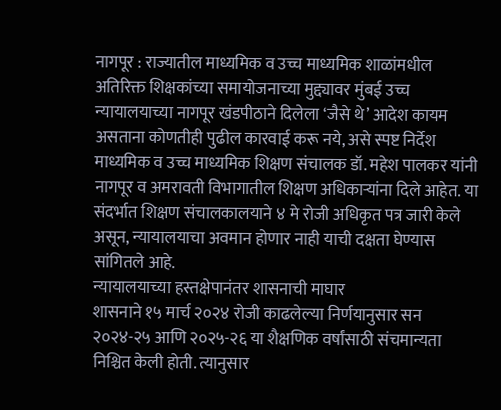नागपूर : राज्यातील माध्यमिक व उच्च माध्यमिक शाळांमधील अतिरिक्त शिक्षकांच्या समायोजनाच्या मुद्द्यावर मुंबई उच्च न्यायालयाच्या नागपूर खंडपीठाने दिलेला ‘जैसे थे’ आदेश कायम असताना कोणतीही पुढील कारवाई करू नये, असे स्पष्ट निर्देश माध्यमिक व उच्च माध्यमिक शिक्षण संचालक डॉ. महेश पालकर यांनी नागपूर व अमरावती विभागातील शिक्षण अधिकाऱ्यांना दिले आहेत. या संदर्भात शिक्षण संचालकालयाने ४ मे रोजी अधिकृत पत्र जारी केले असून, न्यायालयाचा अवमान होणार नाही याची दक्षता घेण्यास सांगितले आहे.
न्यायालयाच्या हस्तक्षेपानंतर शासनाची माघार
शासनाने १५ मार्च २०२४ रोजी काढलेल्या निर्णयानुसार सन २०२४-२५ आणि २०२५-२६ या शैक्षणिक वर्षांसाठी संचमान्यता निश्चित केली होती. त्यानुसार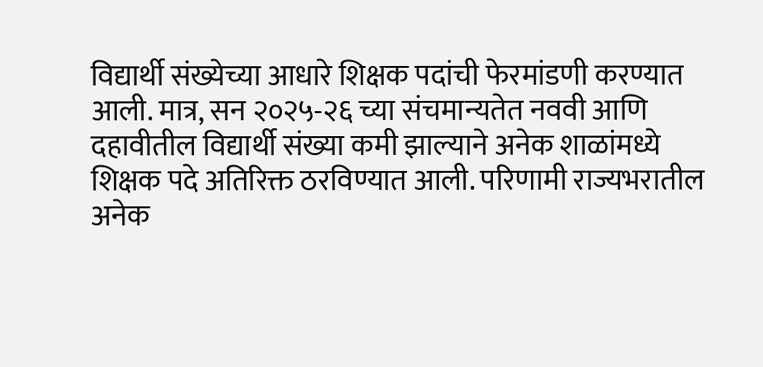विद्यार्थी संख्येच्या आधारे शिक्षक पदांची फेरमांडणी करण्यात आली. मात्र, सन २०२५-२६ च्या संचमान्यतेत नववी आणि दहावीतील विद्यार्थी संख्या कमी झाल्याने अनेक शाळांमध्ये शिक्षक पदे अतिरिक्त ठरविण्यात आली. परिणामी राज्यभरातील अनेक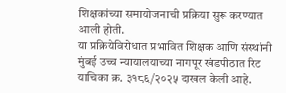शिक्षकांच्या समायोजनाची प्रक्रिया सुरू करण्यात आली होती.
या प्रक्रियेविरोधात प्रभावित शिक्षक आणि संस्थांनी मुंबई उच्च न्यायालयाच्या नागपूर खंडपीठात रिट याचिका क्र. ३१८६/२०२५ दाखल केली आहे.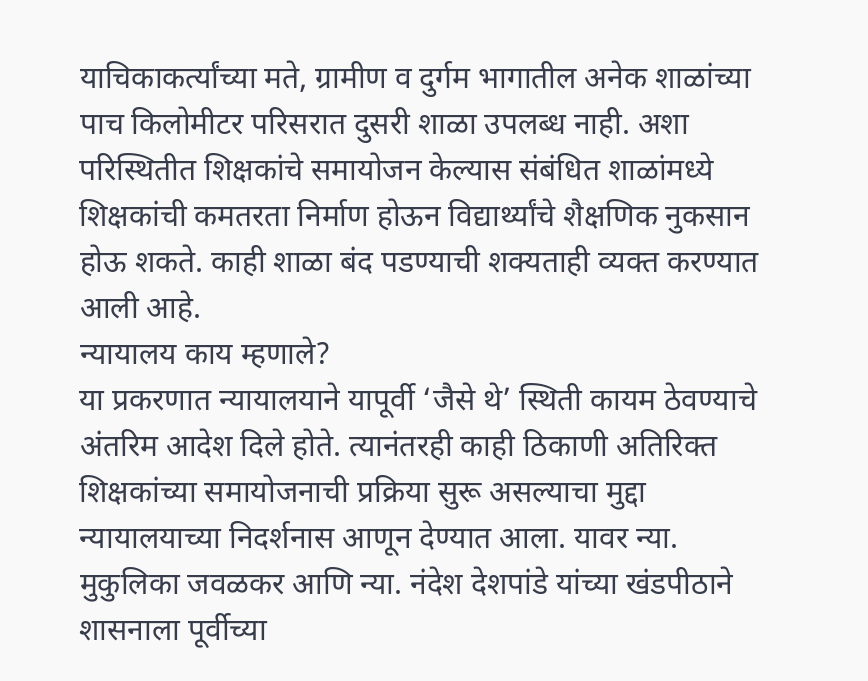याचिकाकर्त्यांच्या मते, ग्रामीण व दुर्गम भागातील अनेक शाळांच्या पाच किलोमीटर परिसरात दुसरी शाळा उपलब्ध नाही. अशा परिस्थितीत शिक्षकांचे समायोजन केल्यास संबंधित शाळांमध्ये शिक्षकांची कमतरता निर्माण होऊन विद्यार्थ्यांचे शैक्षणिक नुकसान होऊ शकते. काही शाळा बंद पडण्याची शक्यताही व्यक्त करण्यात आली आहे.
न्यायालय काय म्हणाले?
या प्रकरणात न्यायालयाने यापूर्वी ‘जैसे थे’ स्थिती कायम ठेवण्याचे अंतरिम आदेश दिले होते. त्यानंतरही काही ठिकाणी अतिरिक्त शिक्षकांच्या समायोजनाची प्रक्रिया सुरू असल्याचा मुद्दा न्यायालयाच्या निदर्शनास आणून देण्यात आला. यावर न्या. मुकुलिका जवळकर आणि न्या. नंदेश देशपांडे यांच्या खंडपीठाने शासनाला पूर्वीच्या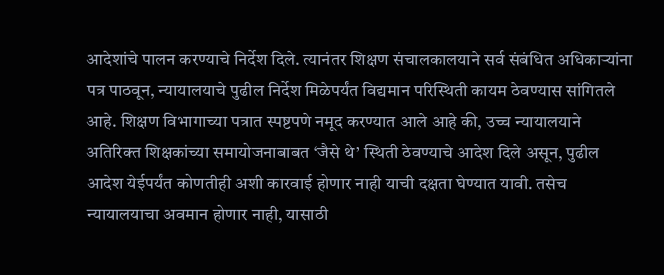आदेशांचे पालन करण्याचे निर्देश दिले. त्यानंतर शिक्षण संचालकालयाने सर्व संबंधित अधिकाऱ्यांना पत्र पाठवून, न्यायालयाचे पुढील निर्देश मिळेपर्यंत विद्यमान परिस्थिती कायम ठेवण्यास सांगितले आहे. शिक्षण विभागाच्या पत्रात स्पष्टपणे नमूद करण्यात आले आहे की, उच्च न्यायालयाने अतिरिक्त शिक्षकांच्या समायोजनाबाबत ‘जैसे थे’ स्थिती ठेवण्याचे आदेश दिले असून, पुढील आदेश येईपर्यंत कोणतीही अशी कारवाई होणार नाही याची दक्षता घेण्यात यावी. तसेच न्यायालयाचा अवमान होणार नाही, यासाठी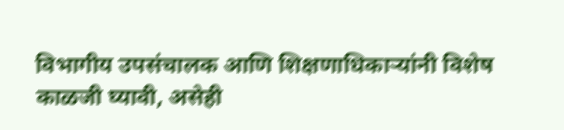विभागीय उपसंचालक आणि शिक्षणाधिकाऱ्यांनी विशेष काळजी घ्यावी, असेही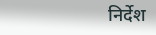निर्देश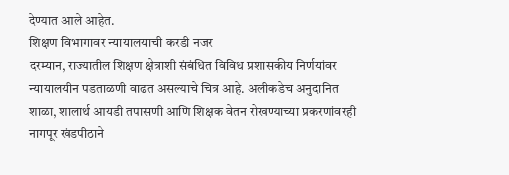देण्यात आले आहेत.
शिक्षण विभागावर न्यायालयाची करडी नजर
दरम्यान, राज्यातील शिक्षण क्षेत्राशी संबंधित विविध प्रशासकीय निर्णयांवर न्यायालयीन पडताळणी वाढत असल्याचे चित्र आहे. अलीकडेच अनुदानित शाळा, शालार्थ आयडी तपासणी आणि शिक्षक वेतन रोखण्याच्या प्रकरणांवरही नागपूर खंडपीठाने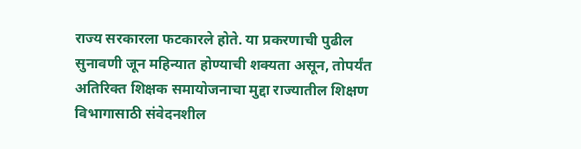राज्य सरकारला फटकारले होते. या प्रकरणाची पुढील सुनावणी जून महिन्यात होण्याची शक्यता असून, तोपर्यंत अतिरिक्त शिक्षक समायोजनाचा मुद्दा राज्यातील शिक्षण विभागासाठी संवेदनशील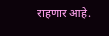राहणार आहे.